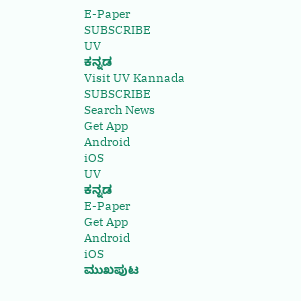E-Paper
SUBSCRIBE
UV
ಕನ್ನಡ
Visit UV Kannada
SUBSCRIBE
Search News
Get App
Android
iOS
UV
ಕನ್ನಡ
E-Paper
Get App
Android
iOS
ಮುಖಪುಟ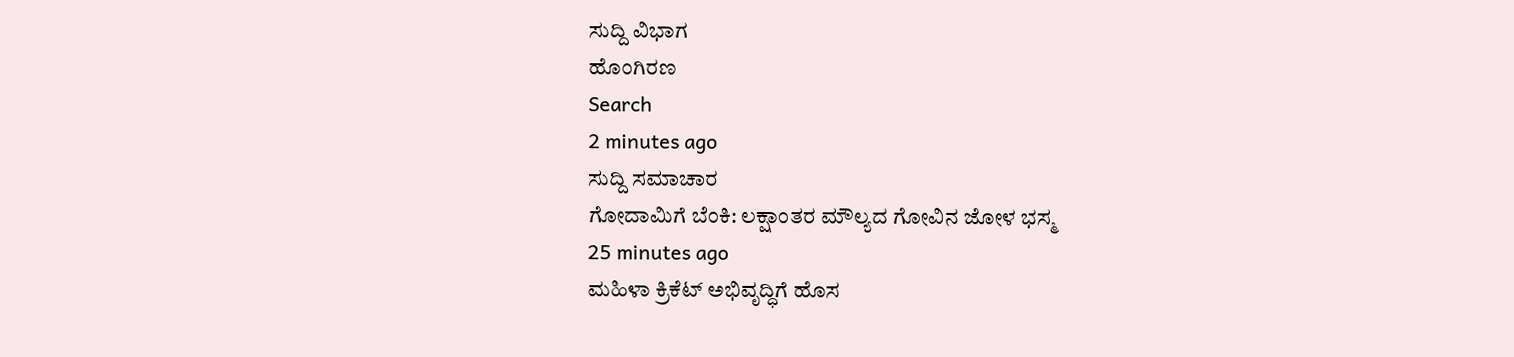ಸುದ್ದಿ ವಿಭಾಗ
ಹೊಂಗಿರಣ
Search
2 minutes ago
ಸುದ್ದಿ ಸಮಾಚಾರ
ಗೋದಾಮಿಗೆ ಬೆಂಕಿ: ಲಕ್ಷಾಂತರ ಮೌಲ್ಯದ ಗೋವಿನ ಜೋಳ ಭಸ್ಮ
25 minutes ago
ಮಹಿಳಾ ಕ್ರಿಕೆಟ್ ಅಭಿವೃದ್ಧಿಗೆ ಹೊಸ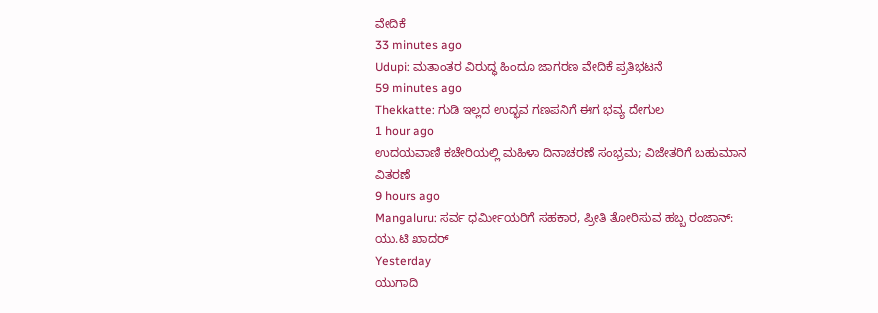ವೇದಿಕೆ
33 minutes ago
Udupi: ಮತಾಂತರ ವಿರುದ್ಧ ಹಿಂದೂ ಜಾಗರಣ ವೇದಿಕೆ ಪ್ರತಿಭಟನೆ
59 minutes ago
Thekkatte: ಗುಡಿ ಇಲ್ಲದ ಉದ್ಭವ ಗಣಪನಿಗೆ ಈಗ ಭವ್ಯ ದೇಗುಲ
1 hour ago
ಉದಯವಾಣಿ ಕಚೇರಿಯಲ್ಲಿ ಮಹಿಳಾ ದಿನಾಚರಣೆ ಸಂಭ್ರಮ; ವಿಜೇತರಿಗೆ ಬಹುಮಾನ ವಿತರಣೆ
9 hours ago
Mangaluru: ಸರ್ವ ಧರ್ಮೀಯರಿಗೆ ಸಹಕಾರ, ಪ್ರೀತಿ ತೋರಿಸುವ ಹಬ್ಬ ರಂಜಾನ್: ಯು.ಟಿ ಖಾದರ್
Yesterday
ಯುಗಾದಿ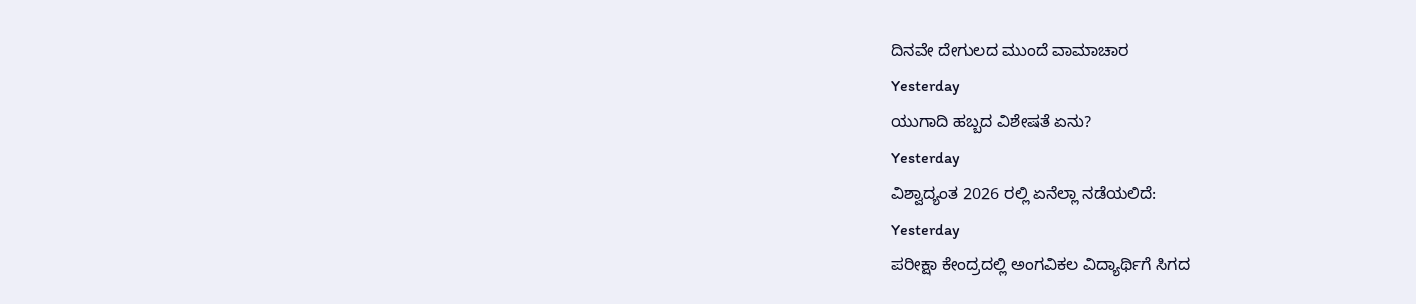ದಿನವೇ ದೇಗುಲದ ಮುಂದೆ ವಾಮಾಚಾರ
Yesterday
ಯುಗಾದಿ ಹಬ್ಬದ ವಿಶೇಷತೆ ಏನು?
Yesterday
ವಿಶ್ವಾದ್ಯಂತ 2026 ರಲ್ಲಿ ಏನೆಲ್ಲಾ ನಡೆಯಲಿದೆ:
Yesterday
ಪರೀಕ್ಷಾ ಕೇಂದ್ರದಲ್ಲಿ ಅಂಗವಿಕಲ ವಿದ್ಯಾರ್ಥಿಗೆ ಸಿಗದ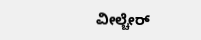ವೀಲ್ಚೇರ್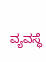ವ್ಯವಸ್ಥೆ